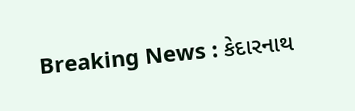Breaking News : કેદારનાથ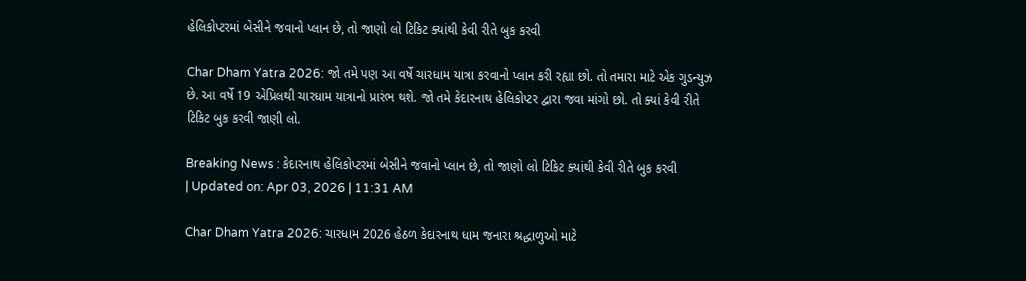હેલિકોપ્ટરમાં બેસીને જવાનો પ્લાન છે, તો જાણો લો ટિકિટ ક્યાંથી કેવી રીતે બુક કરવી

Char Dham Yatra 2026: જો તમે પણ આ વર્ષે ચારધામ યાત્રા કરવાનો પ્લાન કરી રહ્યા છો. તો તમારા માટે એક ગુડન્યુઝ છે. આ વર્ષે 19 એપ્રિલથી ચારધામ યાત્રાનો પ્રારંભ થશે. જો તમે કેદારનાથ હેલિકોપ્ટર દ્વારા જવા માંગો છો. તો ક્યાં કેવી રીતે ટિકિટ બુક કરવી જાણી લો.

Breaking News : કેદારનાથ હેલિકોપ્ટરમાં બેસીને જવાનો પ્લાન છે, તો જાણો લો ટિકિટ ક્યાંથી કેવી રીતે બુક કરવી
| Updated on: Apr 03, 2026 | 11:31 AM

Char Dham Yatra 2026: ચારધામ 2026 હેઠળ કેદારનાથ ધામ જનારા શ્રદ્ધાળુઓ માટે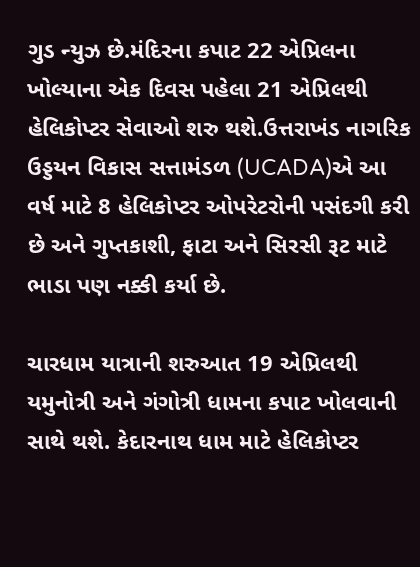ગુડ ન્યુઝ છે.મંદિરના કપાટ 22 એપ્રિલના ખોલ્યાના એક દિવસ પહેલા 21 એપ્રિલથી હેલિકોપ્ટર સેવાઓ શરુ થશે.ઉત્તરાખંડ નાગરિક ઉડ્ડયન વિકાસ સત્તામંડળ (UCADA)એ આ વર્ષ માટે 8 હેલિકોપ્ટર ઓપરેટરોની પસંદગી કરી છે અને ગુપ્તકાશી, ફાટા અને સિરસી રૂટ માટે ભાડા પણ નક્કી કર્યા છે.

ચારધામ યાત્રાની શરુઆત 19 એપ્રિલથી યમુનોત્રી અને ગંગોત્રી ધામના કપાટ ખોલવાની સાથે થશે. કેદારનાથ ધામ માટે હેલિકોપ્ટર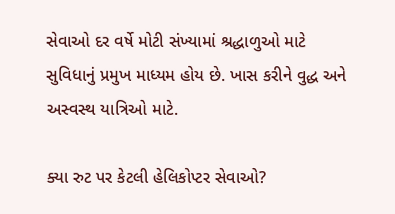સેવાઓ દર વર્ષે મોટી સંખ્યામાં શ્રદ્ધાળુઓ માટે સુવિધાનું પ્રમુખ માધ્યમ હોય છે. ખાસ કરીને વુદ્ધ અને અસ્વસ્થ યાત્રિઓ માટે.

ક્યા રુટ પર કેટલી હેલિકોપ્ટર સેવાઓ?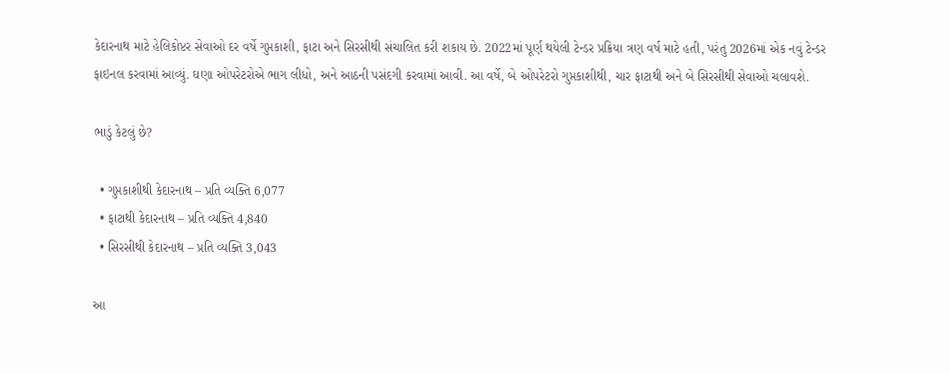કેદારનાથ માટે હેલિકોપ્ટર સેવાઓ દર વર્ષે ગુપ્તકાશી, ફાટા અને સિરસીથી સંચાલિત કરી શકાય છે. 2022માં પૂર્ણ થયેલી ટેન્ડર પ્રક્રિયા ત્રણ વર્ષ માટે હતી, પરંતુ 2026માં એક નવું ટેન્ડર ફાઇનલ કરવામાં આવ્યું. ઘણા ઓપરેટરોએ ભાગ લીધો, અને આઠની પસંદગી કરવામાં આવી. આ વર્ષે, બે ઓપરેટરો ગુપ્તકાશીથી, ચાર ફાટાથી અને બે સિરસીથી સેવાઓ ચલાવશે.

ભાડું કેટલું છે?

  • ગુપ્તકાશીથી કેદારનાથ – પ્રતિ વ્યક્તિ 6,077
  • ફાટાથી કેદારનાથ – પ્રતિ વ્યક્તિ 4,840
  • સિરસીથી કેદારનાથ – પ્રતિ વ્યક્તિ 3,043

આ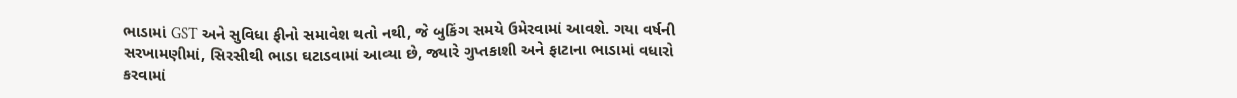ભાડામાં GST અને સુવિધા ફીનો સમાવેશ થતો નથી, જે બુકિંગ સમયે ઉમેરવામાં આવશે. ગયા વર્ષની સરખામણીમાં, સિરસીથી ભાડા ઘટાડવામાં આવ્યા છે, જ્યારે ગુપ્તકાશી અને ફાટાના ભાડામાં વધારો કરવામાં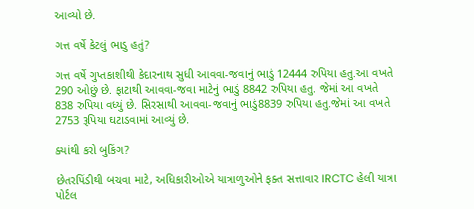આવ્યો છે.

ગત્ત વર્ષે કેટલું ભાડુ હતું?

ગત્ત વર્ષે ગુપ્તકાશીથી કેદારનાથ સુધી આવવા-જવાનું ભાડું 12444 રુપિયા હતુ.આ વખતે 290 ઓછું છે. ફાટાથી આવવા-જવા માટેનું ભાડું 8842 રુપિયા હતુ. જેમાં આ વખતે 838 રુપિયા વધ્યું છે. સિરસાથી આવવા-જવાનું ભાડું8839 રુપિયા હતુ.જેમાં આ વખતે 2753 રૂપિયા ઘટાડવામાં આવ્યું છે.

ક્યાંથી કરો બુકિંગ?

છેતરપિંડીથી બચવા માટે, અધિકારીઓએ યાત્રાળુઓને ફક્ત સત્તાવાર IRCTC હેલી યાત્રા પોર્ટલ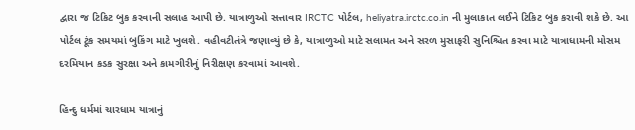દ્વારા જ ટિકિટ બુક કરવાની સલાહ આપી છે. યાત્રાળુઓ સત્તાવાર IRCTC પોર્ટલ, heliyatra.irctc.co.in ની મુલાકાત લઈને ટિકિટ બુક કરાવી શકે છે. આ પોર્ટલ ટૂંક સમયમાં બુકિંગ માટે ખુલશે. વહીવટીતંત્રે જણાવ્યું છે કે, યાત્રાળુઓ માટે સલામત અને સરળ મુસાફરી સુનિશ્ચિત કરવા માટે યાત્રાધામની મોસમ દરમિયાન કડક સુરક્ષા અને કામગીરીનું નિરીક્ષણ કરવામાં આવશે.

હિન્દુ ધર્મમાં ચારધામ યાત્રાનું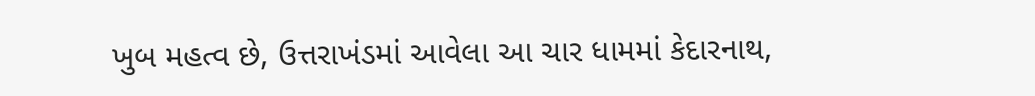ખુબ મહત્વ છે, ઉત્તરાખંડમાં આવેલા આ ચાર ધામમાં કેદારનાથ,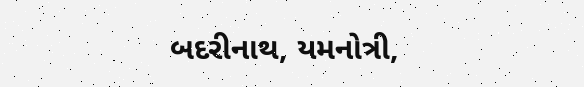બદરીનાથ, યમનોત્રી,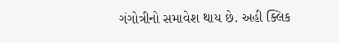ગંગોત્રીનો સમાવેશ થાય છે. અહી ક્લિક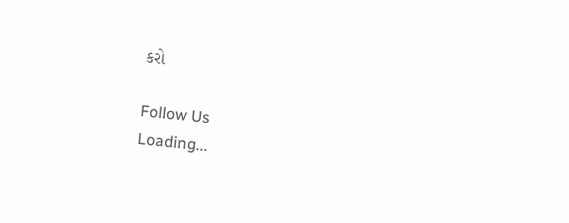કરો

Follow Us
Loading...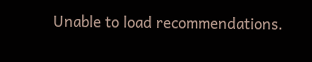Unable to load recommendations.